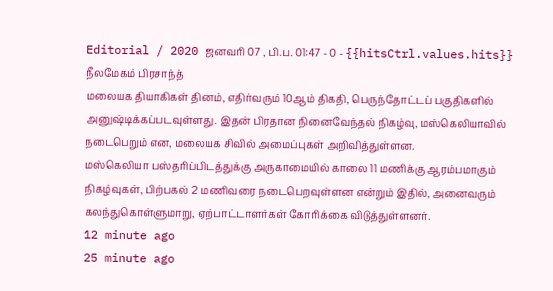Editorial / 2020 ஜனவரி 07 , பி.ப. 01:47 - 0 - {{hitsCtrl.values.hits}}
நீலமேகம் பிரசாந்த்
மலையக தியாகிகள் தினம், எதிர்வரும் 10ஆம் திகதி, பெருந்தோட்டப் பகுதிகளில் அனுஷ்டிக்கப்படவுள்ளது. இதன் பிரதான நினைவேந்தல் நிகழ்வு, மஸ்கெலியாவில் நடைபெறும் என, மலையக சிவில் அமைப்புகள் அறிவித்துள்ளன.
மஸ்கெலியா பஸ்தரிப்பிடத்துக்கு அருகாமையில் காலை 11 மணிக்கு ஆரம்பமாகும் நிகழ்வுகள், பிற்பகல் 2 மணிவரை நடைபெறவுள்ளன என்றும் இதில், அனைவரும் கலந்துகொள்ளுமாறு, ஏற்பாட்டாளர்கள் கோரிக்கை விடுத்துள்ளனர்.
12 minute ago
25 minute ago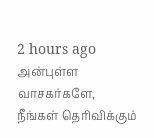2 hours ago
அன்புள்ள வாசகர்களே,
நீங்கள் தெரிவிக்கும்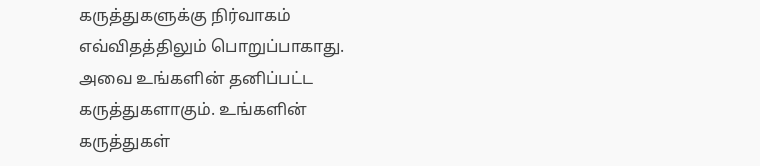கருத்துகளுக்கு நிர்வாகம் எவ்விதத்திலும் பொறுப்பாகாது. அவை உங்களின் தனிப்பட்ட கருத்துகளாகும். உங்களின் கருத்துகள்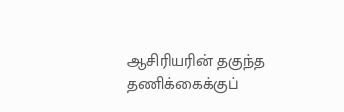ஆசிரியரின் தகுந்த தணிக்கைக்குப்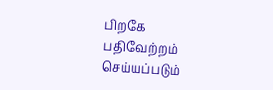பிறகே பதிவேற்றம் செய்யப்படும்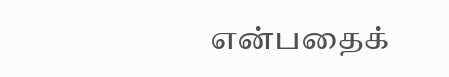என்பதைக்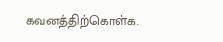கவனத்திற்கொள்க.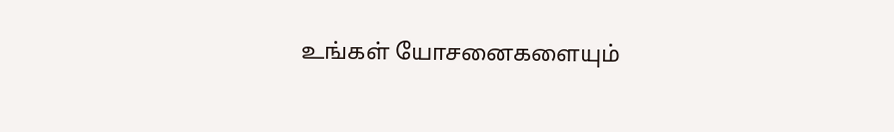உங்கள் யோசனைகளையும்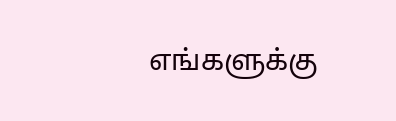எங்களுக்கு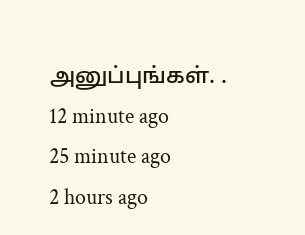அனுப்புங்கள். .
12 minute ago
25 minute ago
2 hours ago